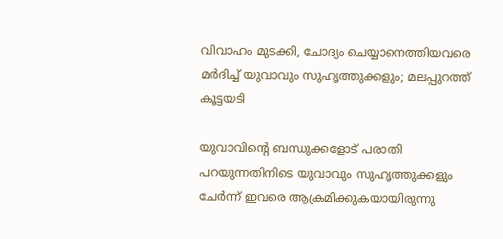വിവാഹം മുടക്കി, ചോദ്യം ചെയ്യാനെത്തിയവരെ മര്‍ദിച്ച് യുവാവും സുഹൃത്തുക്കളും; മലപ്പുറത്ത് കൂട്ടയടി

യുവാവിന്റെ ബന്ധുക്കളോട് പരാതി പറയുന്നതിനിടെ യുവാവും സുഹൃത്തുക്കളും ചേര്‍ന്ന് ഇവരെ ആക്രമിക്കുകയായിരുന്നു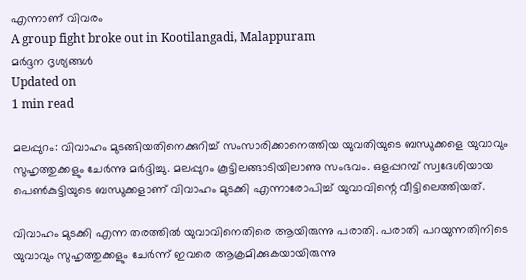എന്നാണ് വിവരം
A group fight broke out in Kootilangadi, Malappuram
മര്‍ദ്ദന ദൃശ്യങ്ങള്‍
Updated on
1 min read

മലപ്പുറം: വിവാഹം മുടങ്ങിയതിനെക്കുറിച്ച് സംസാരിക്കാനെത്തിയ യുവതിയുടെ ബന്ധുക്കളെ യുവാവും സുഹൃത്തുക്കളും ചേര്‍ന്നു മര്‍ദ്ദിച്ചു. മലപ്പുറം കൂട്ടിലങ്ങാടിയിലാണു സംഭവം. ഒളപ്പറമ്പ് സ്വദേശിയായ പെണ്‍കുട്ടിയുടെ ബന്ധുക്കളാണ് വിവാഹം മുടക്കി എന്നാരോപിച്ച് യുവാവിന്റെ വീട്ടിലെത്തിയത്.

വിവാഹം മുടക്കി എന്ന തരത്തില്‍ യുവാവിനെതിരെ ആയിരുന്നു പരാതി. പരാതി പറയുന്നതിനിടെ യുവാവും സുഹൃത്തുക്കളും ചേര്‍ന്ന് ഇവരെ ആക്രമിക്കുകയായിരുന്നു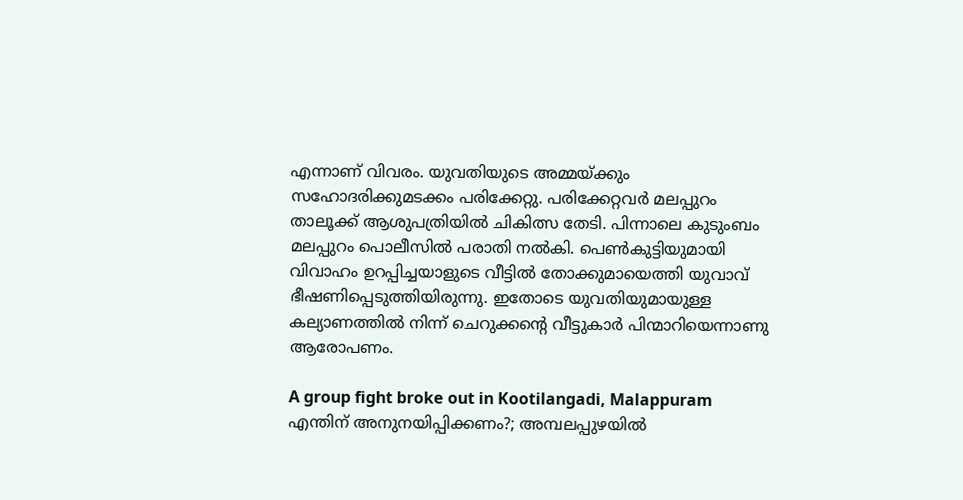എന്നാണ് വിവരം. യുവതിയുടെ അമ്മയ്ക്കും സഹോദരിക്കുമടക്കം പരിക്കേറ്റു. പരിക്കേറ്റവര്‍ മലപ്പുറം താലൂക്ക് ആശുപത്രിയില്‍ ചികിത്സ തേടി. പിന്നാലെ കുടുംബം മലപ്പുറം പൊലീസില്‍ പരാതി നല്‍കി. പെണ്‍കുട്ടിയുമായി വിവാഹം ഉറപ്പിച്ചയാളുടെ വീട്ടില്‍ തോക്കുമായെത്തി യുവാവ് ഭീഷണിപ്പെടുത്തിയിരുന്നു. ഇതോടെ യുവതിയുമായുള്ള കല്യാണത്തില്‍ നിന്ന് ചെറുക്കന്റെ വീട്ടുകാര്‍ പിന്മാറിയെന്നാണു ആരോപണം.

A group fight broke out in Kootilangadi, Malappuram
എന്തിന് അനുനയിപ്പിക്കണം?; അമ്പലപ്പുഴയില്‍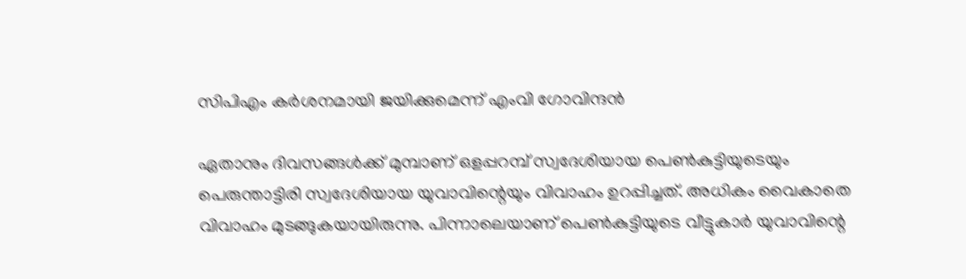സിപിഎം കര്‍ശനമായി ജയിക്കുമെന്ന് എംവി ഗോവിന്ദന്‍

ഏതാനും ദിവസങ്ങള്‍ക്ക് മുമ്പാണ് ഒളപ്പറമ്പ് സ്വദേശിയായ പെണ്‍കുട്ടിയുടെയും പെരുന്താട്ടിരി സ്വദേശിയായ യുവാവിന്റെയും വിവാഹം ഉറപ്പിച്ചത്. അധികം വൈകാതെ വിവാഹം മുടങ്ങുകയായിരുന്നു. പിന്നാലെയാണ് പെണ്‍കുട്ടിയുടെ വീട്ടുകാര്‍ യുവാവിന്റെ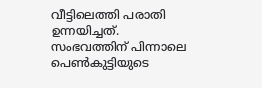വീട്ടിലെത്തി പരാതി ഉന്നയിച്ചത്. സംഭവത്തിന് പിന്നാലെ പെണ്‍കുട്ടിയുടെ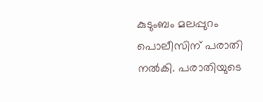കുടുംബം മലപ്പുറം പൊലീസിന് പരാതി നല്‍കി. പരാതിയുടെ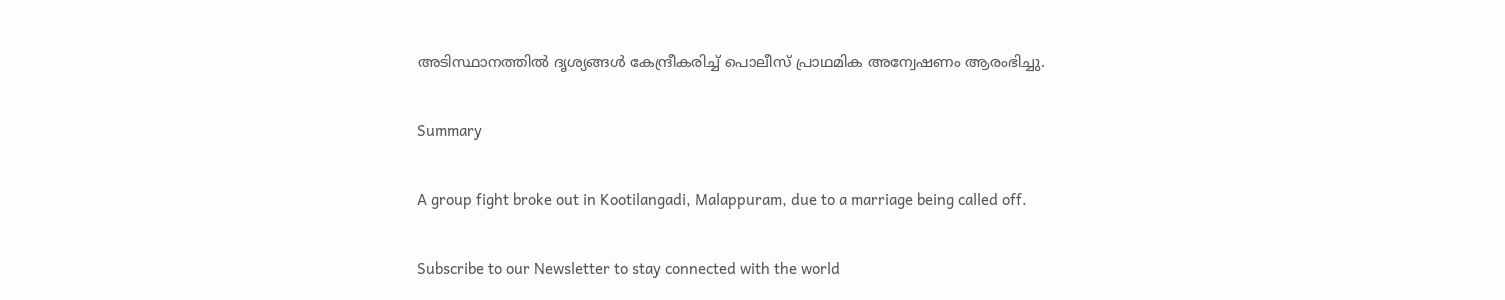അടിസ്ഥാനത്തില്‍ ദൃശ്യങ്ങള്‍ കേന്ദ്രീകരിച്ച് പൊലീസ് പ്രാഥമിക അന്വേഷണം ആരംഭിച്ചു.

Summary

A group fight broke out in Kootilangadi, Malappuram, due to a marriage being called off.

Subscribe to our Newsletter to stay connected with the world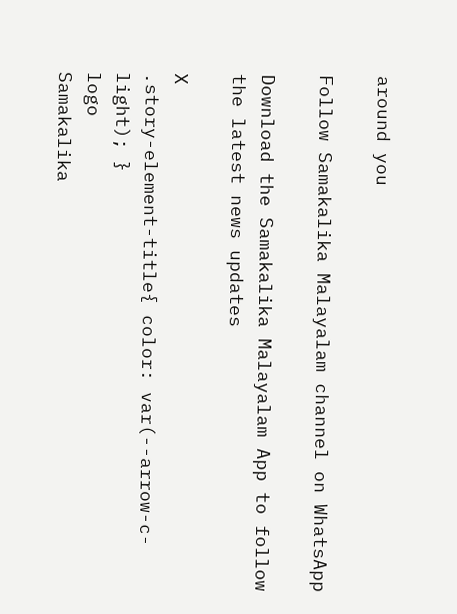around you

Follow Samakalika Malayalam channel on WhatsApp

Download the Samakalika Malayalam App to follow the latest news updates

X
.story-element-title{ color: var(--arrow-c-light); }
logo
Samakalika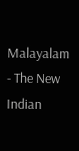Malayalam - The New Indian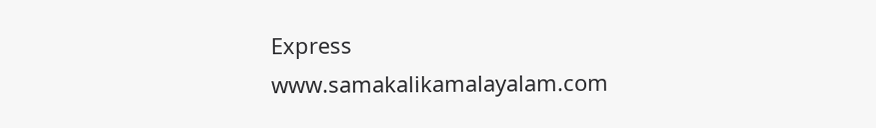Express
www.samakalikamalayalam.com